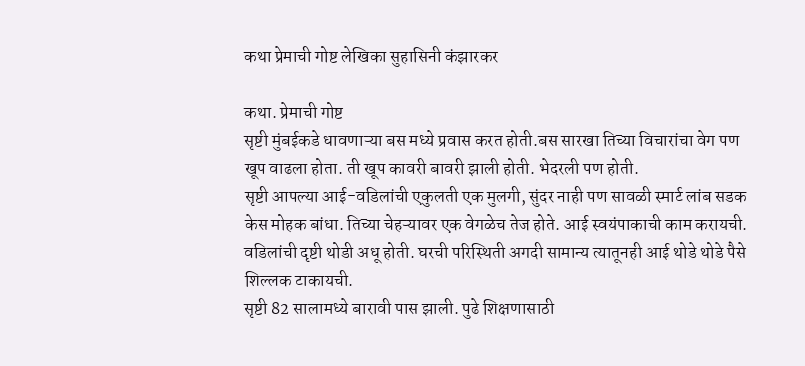कथा प्रेमाची गोष्ट लेखिका सुहासिनी कंझारकर

कथा. प्रेमाची गोष्ट
सृष्टी मुंबईकडे धावणाऱ्या बस मध्ये प्रवास करत होती.बस सारखा तिच्या विचारांचा वेग पण खूप वाढला होता. ती खूप कावरी बावरी झाली होती. भेदरली पण होती.
सृष्टी आपल्या आई-वडिलांची एकुलती एक मुलगी, सुंदर नाही पण सावळी स्मार्ट लांब सडक केस मोहक बांधा. तिच्या चेहऱ्यावर एक वेगळेच तेज होते. आई स्वयंपाकाची काम करायची. वडिलांची दृष्टी थोडी अधू होती. घरची परिस्थिती अगदी सामान्य त्यातूनही आई थोडे थोडे पैसे शिल्लक टाकायची.
सृष्टी 82 सालामध्ये बारावी पास झाली. पुढे शिक्षणासाठी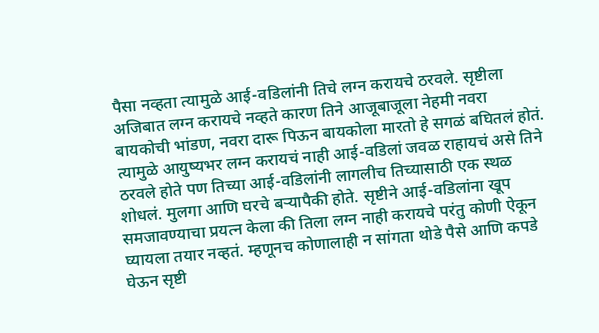पैसा नव्हता त्यामुळे आई-वडिलांनी तिचे लग्न करायचे ठरवले. सृष्टीला अजिबात लग्न करायचे नव्हते कारण तिने आजूबाजूला नेहमी नवरा बायकोची भांडण, नवरा दारू पिऊन बायकोला मारतो हे सगळं बघितलं होतं. त्यामुळे आयुष्यभर लग्न करायचं नाही आई-वडिलां जवळ राहायचं असे तिने ठरवले होते पण तिच्या आई-वडिलांनी लागलीच तिच्यासाठी एक स्थळ शोधलं. मुलगा आणि घरचे बऱ्यापैकी होते. सृष्टीने आई-वडिलांना खूप समजावण्याचा प्रयत्न केला की तिला लग्न नाही करायचे परंतु कोणी ऐकून घ्यायला तयार नव्हतं. म्हणूनच कोणालाही न सांगता थोडे पैसे आणि कपडे घेऊन सृष्टी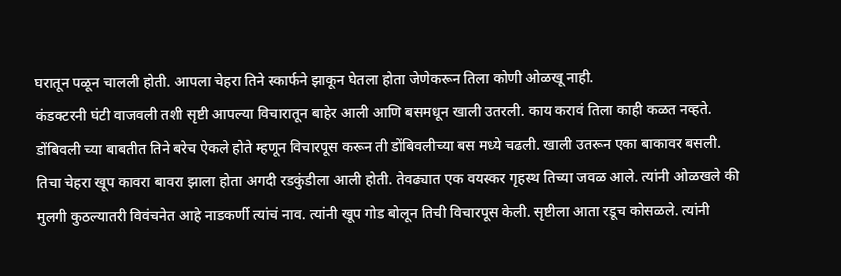घरातून पळून चालली होती. आपला चेहरा तिने स्कार्फने झाकून घेतला होता जेणेकरून तिला कोणी ओळखू नाही.
कंडक्टरनी घंटी वाजवली तशी सृष्टी आपल्या विचारातून बाहेर आली आणि बसमधून खाली उतरली. काय करावं तिला काही कळत नव्हते. डोंबिवली च्या बाबतीत तिने बरेच ऐकले होते म्हणून विचारपूस करून ती डोंबिवलीच्या बस मध्ये चढली. खाली उतरून एका बाकावर बसली. तिचा चेहरा खूप कावरा बावरा झाला होता अगदी रडकुंडीला आली होती. तेवढ्यात एक वयस्कर गृहस्थ तिच्या जवळ आले. त्यांनी ओळखले की मुलगी कुठल्यातरी विवंचनेत आहे नाडकर्णी त्यांचं नाव. त्यांनी खूप गोड बोलून तिची विचारपूस केली. सृष्टीला आता रडूच कोसळले. त्यांनी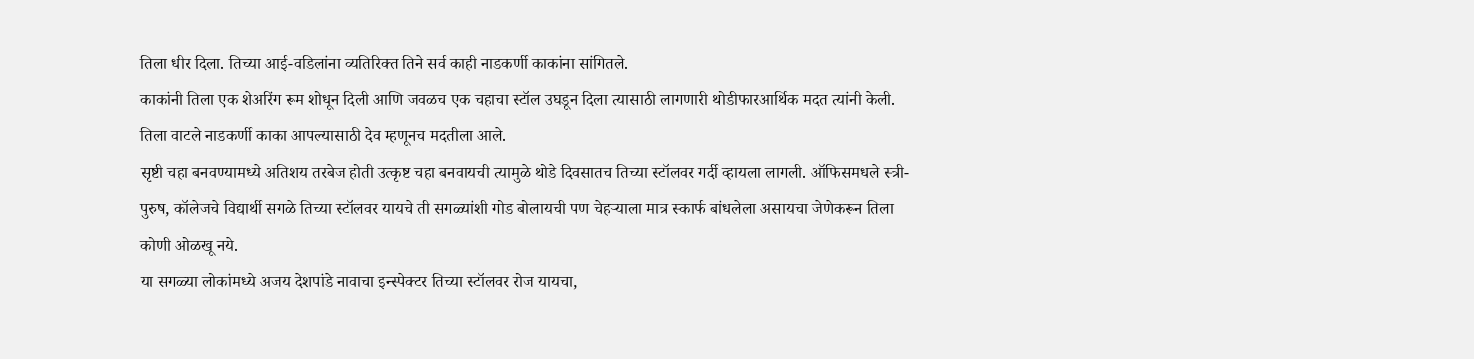तिला धीर दिला. तिच्या आई-वडिलांना व्यतिरिक्त तिने सर्व काही नाडकर्णी काकांना सांगितले.
काकांनी तिला एक शेअरिंग रूम शोधून दिली आणि जवळच एक चहाचा स्टॉल उघडून दिला त्यासाठी लागणारी थोडीफारआर्थिक मदत त्यांनी केली. तिला वाटले नाडकर्णी काका आपल्यासाठी देव म्हणूनच मदतीला आले.
सृष्टी चहा बनवण्यामध्ये अतिशय तरबेज होती उत्कृष्ट चहा बनवायची त्यामुळे थोडे दिवसातच तिच्या स्टॉलवर गर्दी व्हायला लागली. ऑफिसमधले स्त्री-पुरुष, कॉलेजचे विद्यार्थी सगळे तिच्या स्टॉलवर यायचे ती सगळ्यांशी गोड बोलायची पण चेहऱ्याला मात्र स्कार्फ बांधलेला असायचा जेणेकरून तिला कोणी ओळखू नये.
या सगळ्या लोकांमध्ये अजय देशपांडे नावाचा इन्स्पेक्टर तिच्या स्टॉलवर रोज यायचा,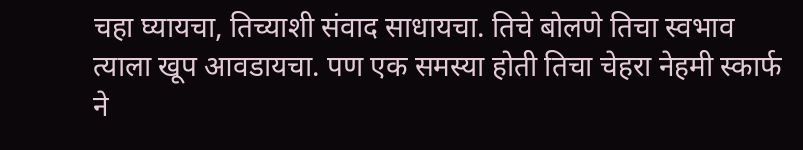चहा घ्यायचा, तिच्याशी संवाद साधायचा. तिचे बोलणे तिचा स्वभाव त्याला खूप आवडायचा. पण एक समस्या होती तिचा चेहरा नेहमी स्कार्फ ने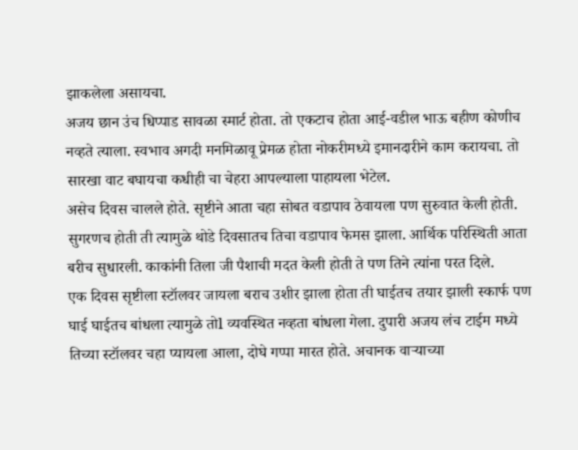झाकलेला असायचा.
अजय छान उंच धिप्पाड सावळा स्मार्ट होता. तो एकटाच होता आई-वडील भाऊ बहीण कोणीच नव्हते त्याला. स्वभाव अगदी मनमिळावू प्रेमळ होता नोकरीमध्ये इमानदारीने काम करायचा. तो सारखा वाट बघायचा कधीही चा चेहरा आपल्याला पाहायला भेटेल.
असेच दिवस चालले होते. सृष्टीने आता चहा सोबत वडापाव ठेवायला पण सुरुवात केली होती. सुगरणच होती ती त्यामुळे थोडे दिवसातच तिचा वडापाव फेमस झाला. आर्थिक परिस्थिती आता बरीच सुधारली. काकांनी तिला जी पैशाची मदत केली होती ते पण तिने त्यांना परत दिले.
एक दिवस सृष्टीला स्टॉलवर जायला बराच उशीर झाला होता ती घाईतच तयार झाली स्कार्फ पण घाई घाईतच बांधला त्यामुळे तोl व्यवस्थित नव्हता बांधला गेला. दुपारी अजय लंच टाईम मध्ये तिच्या स्टॉलवर चहा प्यायला आला, दोघे गप्पा मारत होते. अचानक वाऱ्याच्या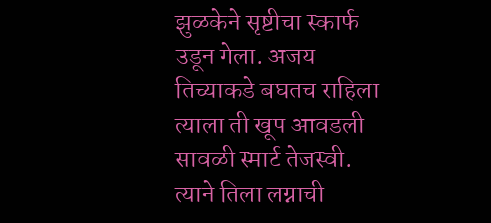झुळकेने सृष्टीचा स्कार्फ उडून गेला. अजय तिच्याकडे बघतच राहिला त्याला ती खूप आवडली सावळी स्मार्ट तेजस्वी. त्याने तिला लग्नाची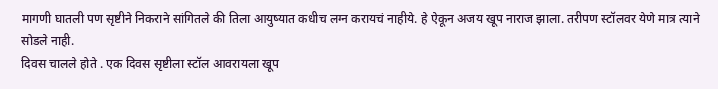मागणी घातली पण सृष्टीने निकराने सांगितले की तिला आयुष्यात कधीच लग्न करायचं नाहीये. हे ऐकून अजय खूप नाराज झाला. तरीपण स्टॉलवर येणे मात्र त्याने सोडले नाही.
दिवस चालले होते . एक दिवस सृष्टीला स्टॉल आवरायला खूप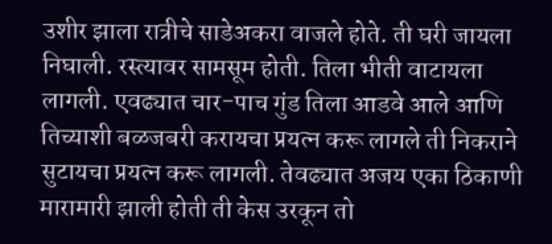उशीर झाला रात्रीचे साडेअकरा वाजले होते. ती घरी जायला निघाली. रस्त्यावर सामसूम होती. तिला भीती वाटायला लागली. एवढ्यात चार-पाच गुंड तिला आडवे आले आणि तिच्याशी बळजबरी करायचा प्रयत्न करू लागले ती निकराने सुटायचा प्रयत्न करू लागली. तेवढ्यात अजय एका ठिकाणी मारामारी झाली होती ती केस उरकून तो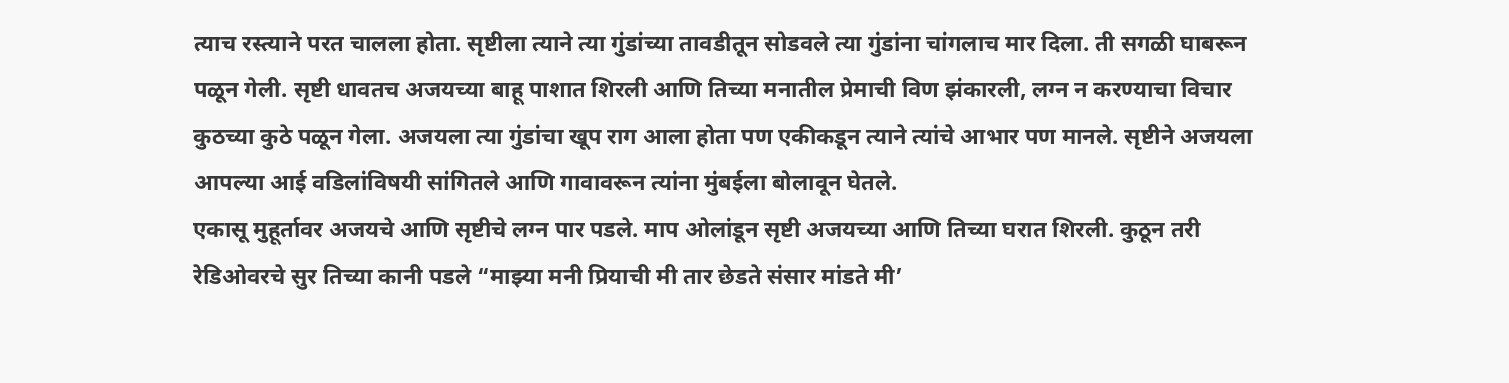त्याच रस्त्याने परत चालला होता. सृष्टीला त्याने त्या गुंडांच्या तावडीतून सोडवले त्या गुंडांना चांगलाच मार दिला. ती सगळी घाबरून पळून गेली. सृष्टी धावतच अजयच्या बाहू पाशात शिरली आणि तिच्या मनातील प्रेमाची विण झंकारली, लग्न न करण्याचा विचार कुठच्या कुठे पळून गेला. अजयला त्या गुंडांचा खूप राग आला होता पण एकीकडून त्याने त्यांचे आभार पण मानले. सृष्टीने अजयला आपल्या आई वडिलांविषयी सांगितले आणि गावावरून त्यांना मुंबईला बोलावून घेतले.
एकासू मुहूर्तावर अजयचे आणि सृष्टीचे लग्न पार पडले. माप ओलांडून सृष्टी अजयच्या आणि तिच्या घरात शिरली. कुठून तरी रेडिओवरचे सुर तिच्या कानी पडले “माझ्या मनी प्रियाची मी तार छेडते संसार मांडते मी’